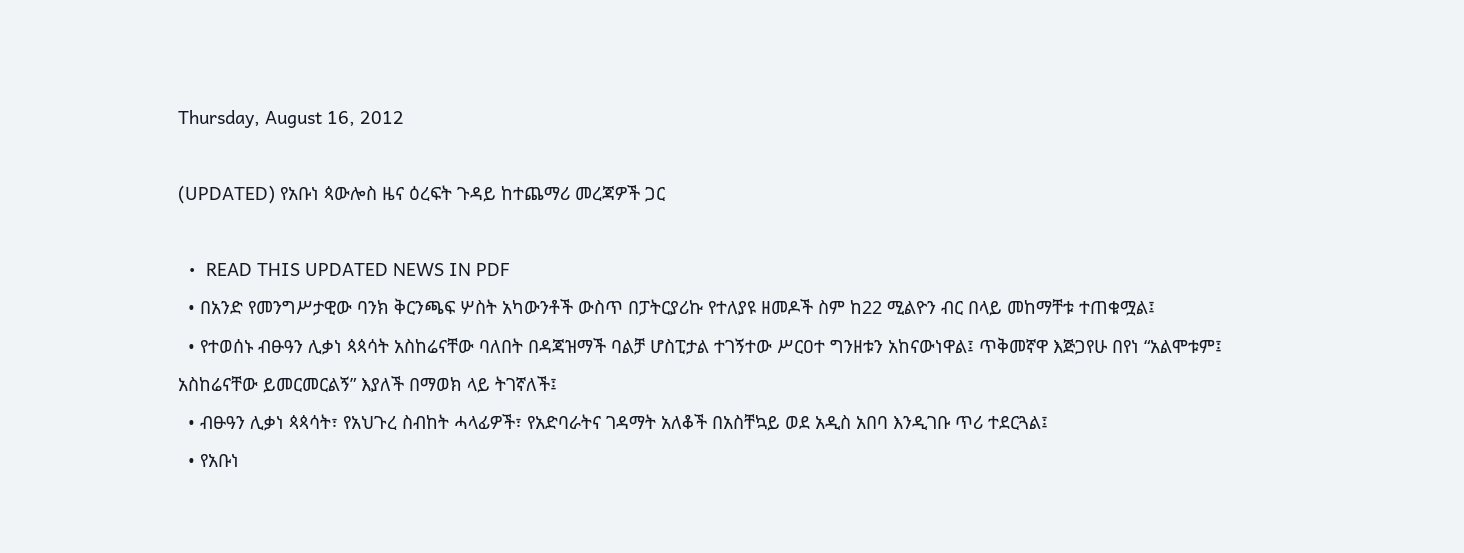Thursday, August 16, 2012

(UPDATED) የአቡነ ጳውሎስ ዜና ዕረፍት ጉዳይ ከተጨማሪ መረጃዎች ጋር

  •  READ THIS UPDATED NEWS IN PDF
  • በአንድ የመንግሥታዊው ባንክ ቅርንጫፍ ሦስት አካውንቶች ውስጥ በፓትርያሪኩ የተለያዩ ዘመዶች ስም ከ22 ሚልዮን ብር በላይ መከማቸቱ ተጠቁሟል፤
  • የተወሰኑ ብፁዓን ሊቃነ ጳጳሳት አስከሬናቸው ባለበት በዳጃዝማች ባልቻ ሆስፒታል ተገኝተው ሥርዐተ ግንዘቱን አከናውነዋል፤ ጥቅመኛዋ እጅጋየሁ በየነ “አልሞቱም፤ አስከሬናቸው ይመርመርልኝ” እያለች በማወክ ላይ ትገኛለች፤
  • ብፁዓን ሊቃነ ጳጳሳት፣ የአህጉረ ስብከት ሓላፊዎች፣ የአድባራትና ገዳማት አለቆች በአስቸኳይ ወደ አዲስ አበባ እንዲገቡ ጥሪ ተደርጓል፤
  • የአቡነ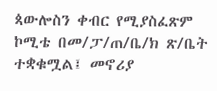ጳውሎስን ቀብር የሚያስፈጽም ኮሚቴ በመ/ፓ/ጠ/ቤ/ክ ጽ/ቤት ተቋቁሟል፤ መኖሪያ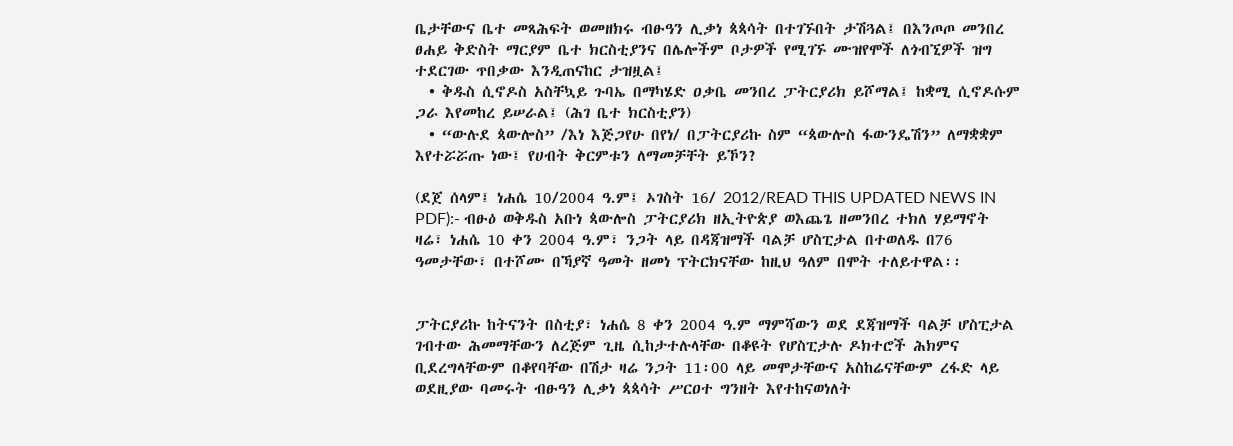ቤታቸውና ቤተ መጻሕፍት ወመዘክሩ ብፁዓን ሊቃነ ጳጳሳት በተገኙበት ታሽጓል፤ በእንጦጦ መንበረ ፀሐይ ቅድስት ማርያም ቤተ ክርስቲያንና በሌሎችም ቦታዎች የሚገኙ ሙዝየሞች ለጎብኚዎች ዝግ ተደርገው ጥበቃው እንዲጠናከር ታዝዟል፤
  • ቅዱስ ሲኖዶስ አስቸኳይ ጉባኤ በማካሄድ ዐቃቤ መንበረ ፓትርያሪክ ይሾማል፤ ከቋሚ ሲኖዶሱም ጋራ እየመከረ ይሠራል፤ (ሕገ ቤተ ክርስቲያን)
  • “ውሉደ ጳውሎስ” /እነ እጅጋየሁ በየነ/ በፓትርያሪኩ ስም “ጳውሎስ ፋውንዴሽን” ለማቋቋም እየተሯሯጡ ነው፤ የሀብት ቅርምቱን ለማመቻቸት ይኾን?

(ደጀ ሰላም፤ ነሐሴ 10/2004 ዓ.ም፤ ኦገስት 16/ 2012/READ THIS UPDATED NEWS IN PDF):- ብፁዕ ወቅዱስ አቡነ ጳውሎስ ፓትርያሪክ ዘኢትዮጵያ ወእጨጌ ዘመንበረ ተክለ ሃይማኖት ዛሬ፣ ነሐሴ 10 ቀን 2004 ዓ.ም፣ ንጋት ላይ በዳጃዝማች ባልቻ ሆስፒታል በተወለዱ በ76 ዓመታቸው፣ በተሾሙ በኻያኛ ዓመት ዘመነ ፕትርክናቸው ከዚህ ዓለም በሞት ተለይተዋል፡፡


ፓትርያሪኩ ከትናንት በስቲያ፣ ነሐሴ 8 ቀን 2004 ዓ.ም ማምሻውን ወደ ደጃዝማች ባልቻ ሆስፒታል ገብተው ሕመማቸውን ለረጅም ጊዜ ሲከታተሉላቸው በቆዩት የሆስፒታሉ ዶክተሮች ሕክምና ቢደረግላቸውም በቆየባቸው በሽታ ዛሬ ንጋት 11፡00 ላይ መሞታቸውና አስከሬናቸውም ረፋድ ላይ ወደዚያው ባመሩት ብፁዓን ሊቃነ ጳጳሳት ሥርዐተ ግንዘት እየተከናወነለት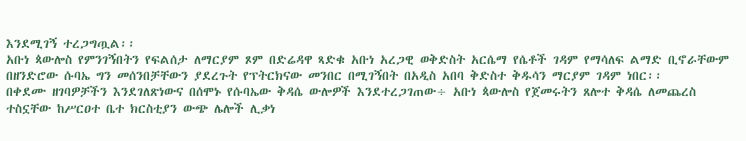እንደሚገኝ ተረጋግጧል፡፡
አቡነ ጳውሎስ የምንገኝበትን የፍልሰታ ለማርያም ጾም በድሬዳዋ ጻድቁ አቡነ አረጋዊ ወቅድስት አርሴማ የሴቶች ገዳም የማሳለፍ ልማድ ቢኖራቸውም በዘንድሮው ሱባኤ ግን መሰንበቻቸውን ያደረጉት የፕትርክናው መንበር በሚገኝበት በአዲስ አበባ ቅድስተ ቅዱሳን ማርያም ገዳም ነበር፡፡
በቀደሙ ዘገባዎቻችን እንደገለጽነውና በሰሞኑ የሱባኤው ቅዳሴ ውሎዎች እንደተረጋገጠው÷ አቡነ ጳውሎስ የጀመሩትን ጸሎተ ቅዳሴ ለመጨረስ ተስኗቸው ከሥርዐተ ቤተ ክርስቲያን ውጭ ሌሎች ሊቃነ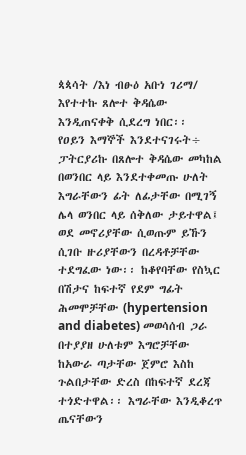ጳጳሳት /እነ ብፁዕ አቡነ ገሪማ/ እየተተኩ ጸሎተ ቅዳሴው እንዲጠናቀቅ ሲደረግ ነበር፡፡
የዐይን እማኞች እንደተናገሩት÷ ፓትርያሪኩ በጸሎተ ቅዳሴው መካከል በወንበር ላይ እንደተቀመጡ ሁለት እግራቸውን ፊት ለፊታቸው በሚገኝ ሌላ ወንበር ላይ ሰቅለው ታይተዋል፤ ወደ መኖሪያቸው ሲወጡም ይኹን ሲገቡ ዙሪያቸውን በረዳቶቻቸው ተደግፈው ነው፡፡ ከቆየባቸው የስኳር በሽታና ከፍተኛ የደም ግፊት ሕመሞቻቸው (hypertension and diabetes) መወሳሰብ ጋራ በተያያዘ ሁለቱም እግሮቻቸው ከአውራ ጣታቸው ጀምሮ እስከ ጉልበታቸው ድረስ በከፍተኛ ደረጃ ተጎድተዋል፡፡ እግራቸው እንዲቆረጥ ጤናቸውን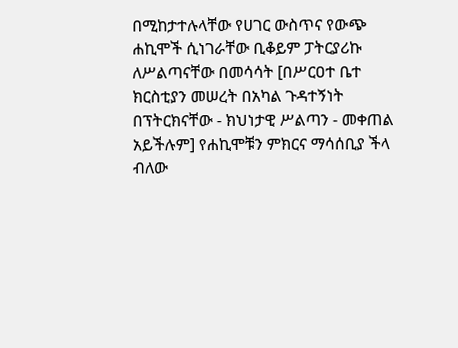በሚከታተሉላቸው የሀገር ውስጥና የውጭ ሐኪሞች ሲነገራቸው ቢቆይም ፓትርያሪኩ ለሥልጣናቸው በመሳሳት [በሥርዐተ ቤተ ክርስቲያን መሠረት በአካል ጉዳተኝነት በፕትርክናቸው - ክህነታዊ ሥልጣን - መቀጠል አይችሉም] የሐኪሞቹን ምክርና ማሳሰቢያ ችላ ብለው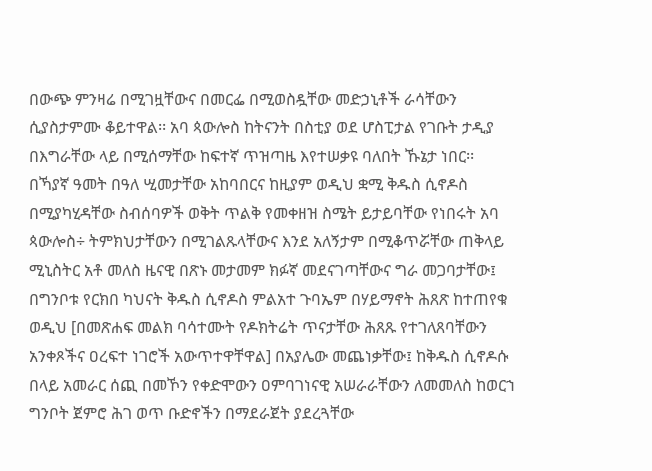በውጭ ምንዛሬ በሚገዟቸውና በመርፌ በሚወስዷቸው መድኃኒቶች ራሳቸውን ሲያስታምሙ ቆይተዋል፡፡ አባ ጳውሎስ ከትናንት በስቲያ ወደ ሆስፒታል የገቡት ታዲያ በእግራቸው ላይ በሚሰማቸው ከፍተኛ ጥዝጣዜ እየተሠቃዩ ባለበት ኹኔታ ነበር፡፡
በኻያኛ ዓመት በዓለ ሢመታቸው አከባበርና ከዚያም ወዲህ ቋሚ ቅዱስ ሲኖዶስ በሚያካሂዳቸው ስብሰባዎች ወቅት ጥልቅ የመቀዘዝ ስሜት ይታይባቸው የነበሩት አባ ጳውሎስ÷ ትምክህታቸውን በሚገልጹላቸውና እንደ አለኝታም በሚቆጥሯቸው ጠቅላይ ሚኒስትር አቶ መለስ ዜናዊ በጽኑ መታመም ክፉኛ መደናገጣቸውና ግራ መጋባታቸው፤ በግንቦቱ የርክበ ካህናት ቅዱስ ሲኖዶስ ምልአተ ጉባኤም በሃይማኖት ሕጸጽ ከተጠየቁ ወዲህ [በመጽሐፍ መልክ ባሳተሙት የዶክትሬት ጥናታቸው ሕጸጹ የተገለጸባቸውን አንቀጾችና ዐረፍተ ነገሮች አውጥተዋቸዋል] በአያሌው መጨነቃቸው፤ ከቅዱስ ሲኖዶሱ በላይ አመራር ሰጪ በመኾን የቀድሞውን ዐምባገነናዊ አሠራራቸውን ለመመለስ ከወርኀ ግንቦት ጀምሮ ሕገ ወጥ ቡድኖችን በማደራጀት ያደረጓቸው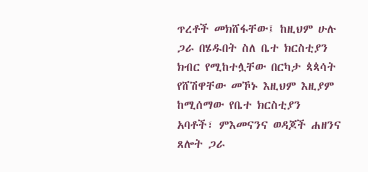ጥረቶች መክሸፋቸው፤ ከዚህም ሁሉ ጋራ በሄዱበት ስለ ቤተ ክርስቲያን ክብር የሚከተሏቸው በርካታ ጳጳሳት የሸሽዋቸው መኾኑ እዚህም እዚያም ከሚሰማው የቤተ ክርስቲያን አባቶች፣ ምእመናንና ወዳጆች ሐዘንና ጸሎት ጋራ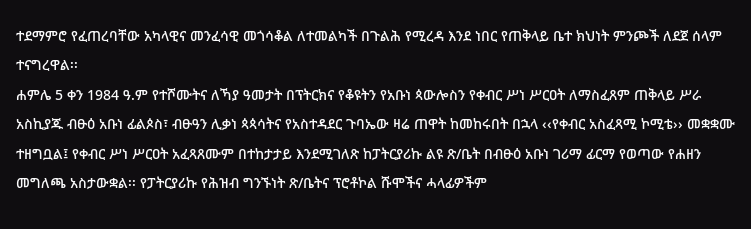ተደማምሮ የፈጠረባቸው አካላዊና መንፈሳዊ መጎሳቆል ለተመልካች በጉልሕ የሚረዳ እንደ ነበር የጠቅላይ ቤተ ክህነት ምንጮች ለደጀ ሰላም ተናግረዋል፡፡
ሐምሌ 5 ቀን 1984 ዓ.ም የተሾሙትና ለኻያ ዓመታት በፕትርክና የቆዩትን የአቡነ ጳውሎስን የቀብር ሥነ ሥርዐት ለማስፈጸም ጠቅላይ ሥራ አስኪያጁ ብፁዕ አቡነ ፊልጶስ፣ ብፁዓን ሊቃነ ጳጳሳትና የአስተዳደር ጉባኤው ዛሬ ጠዋት ከመከሩበት በኋላ ‹‹የቀብር አስፈጻሚ ኮሚቴ›› መቋቋሙ ተዘግቧል፤ የቀብር ሥነ ሥርዐት አፈጻጸሙም በተከታታይ እንደሚገለጽ ከፓትርያሪኩ ልዩ ጽ/ቤት በብፁዕ አቡነ ገሪማ ፊርማ የወጣው የሐዘን መግለጫ አስታውቋል፡፡ የፓትርያሪኩ የሕዝብ ግንኙነት ጽ/ቤትና ፕሮቶኮል ሹሞችና ሓላፊዎችም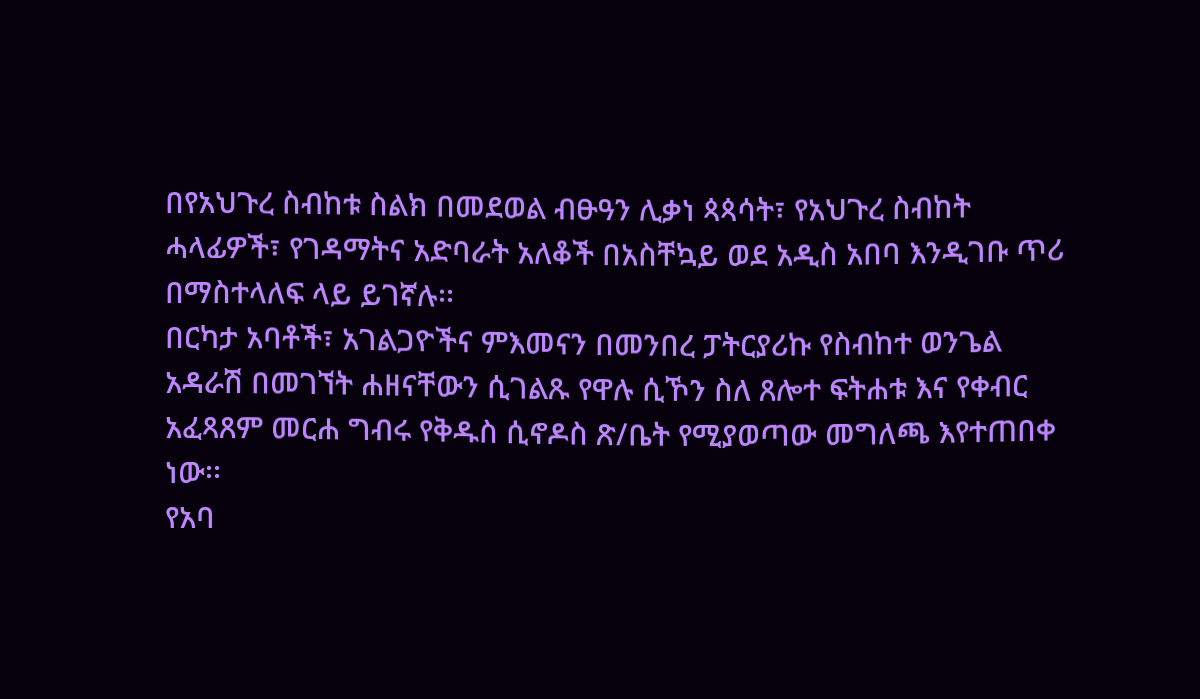በየአህጉረ ስብከቱ ስልክ በመደወል ብፁዓን ሊቃነ ጳጳሳት፣ የአህጉረ ስብከት ሓላፊዎች፣ የገዳማትና አድባራት አለቆች በአስቸኳይ ወደ አዲስ አበባ እንዲገቡ ጥሪ በማስተላለፍ ላይ ይገኛሉ፡፡
በርካታ አባቶች፣ አገልጋዮችና ምእመናን በመንበረ ፓትርያሪኩ የስብከተ ወንጌል አዳራሽ በመገኘት ሐዘናቸውን ሲገልጹ የዋሉ ሲኾን ስለ ጸሎተ ፍትሐቱ እና የቀብር አፈጻጸም መርሐ ግብሩ የቅዱስ ሲኖዶስ ጽ/ቤት የሚያወጣው መግለጫ እየተጠበቀ ነው፡፡
የአባ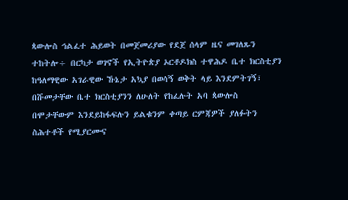ጳውሎስ ኅልፈተ ሕይወት በመጀመሪያው የደጀ ሰላም ዜና መገለጹን ተከትሎ÷ በርካታ ወገኖች የኢትዮጵያ ኦርቶዶክስ ተዋሕዶ ቤተ ክርስቲያን ከዓለማዊው አገራዊው ኹኔታ አኳያ በወሳኝ ወቅት ላይ እንደምትገኝ፣ በሹመታቸው ቤተ ክርስቲያንን ለሁለት የከፈሉት አባ ጳውሎስ በሞታቸውም እንደይከፋፍሉን ይልቁንም ቀጣይ ርምጃዎች ያለፉትን ስሕተቶች የሚያርሙና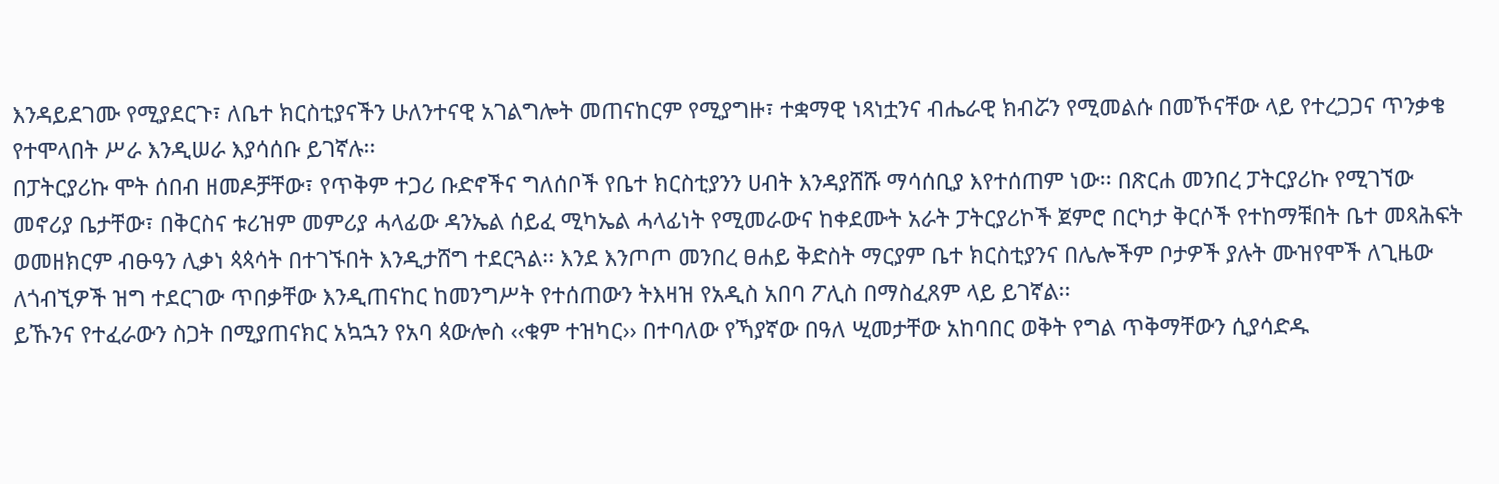እንዳይደገሙ የሚያደርጉ፣ ለቤተ ክርስቲያናችን ሁለንተናዊ አገልግሎት መጠናከርም የሚያግዙ፣ ተቋማዊ ነጻነቷንና ብሔራዊ ክብሯን የሚመልሱ በመኾናቸው ላይ የተረጋጋና ጥንቃቄ የተሞላበት ሥራ እንዲሠራ እያሳሰቡ ይገኛሉ፡፡
በፓትርያሪኩ ሞት ሰበብ ዘመዶቻቸው፣ የጥቅም ተጋሪ ቡድኖችና ግለሰቦች የቤተ ክርስቲያንን ሀብት እንዳያሸሹ ማሳሰቢያ እየተሰጠም ነው፡፡ በጽርሐ መንበረ ፓትርያሪኩ የሚገኘው መኖሪያ ቤታቸው፣ በቅርስና ቱሪዝም መምሪያ ሓላፊው ዳንኤል ሰይፈ ሚካኤል ሓላፊነት የሚመራውና ከቀደሙት አራት ፓትርያሪኮች ጀምሮ በርካታ ቅርሶች የተከማቹበት ቤተ መጻሕፍት ወመዘክርም ብፁዓን ሊቃነ ጳጳሳት በተገኙበት እንዲታሸግ ተደርጓል፡፡ እንደ እንጦጦ መንበረ ፀሐይ ቅድስት ማርያም ቤተ ክርስቲያንና በሌሎችም ቦታዎች ያሉት ሙዝየሞች ለጊዜው ለጎብኚዎች ዝግ ተደርገው ጥበቃቸው እንዲጠናከር ከመንግሥት የተሰጠውን ትእዛዝ የአዲስ አበባ ፖሊስ በማስፈጸም ላይ ይገኛል፡፡
ይኹንና የተፈራውን ስጋት በሚያጠናክር አኳኋን የአባ ጳውሎስ ‹‹ቁም ተዝካር›› በተባለው የኻያኛው በዓለ ሢመታቸው አከባበር ወቅት የግል ጥቅማቸውን ሲያሳድዱ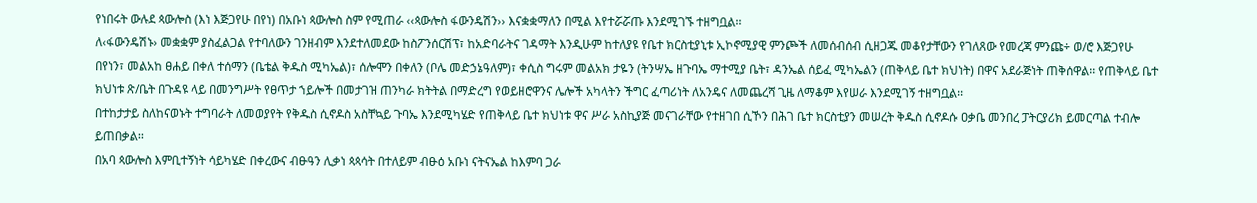የነበሩት ውሉደ ጳውሎስ (እነ እጅጋየሁ በየነ) በአቡነ ጳውሎስ ስም የሚጠራ ‹‹ጳውሎስ ፋውንዴሽን›› እናቋቋማለን በሚል እየተሯሯጡ እንደሚገኙ ተዘግቧል፡፡
ለ‹ፋውንዴሽኑ› መቋቋም ያስፈልጋል የተባለውን ገንዘብም እንደተለመደው ከስፖንሰርሽፕ፣ ከአድባራትና ገዳማት እንዲሁም ከተለያዩ የቤተ ክርስቲያኒቱ ኢኮኖሚያዊ ምንጮች ለመሰብሰብ ሲዘጋጁ መቆየታቸውን የገለጸው የመረጃ ምንጩ÷ ወ/ሮ እጅጋየሁ በየነን፣ መልአከ ፀሐይ በቀለ ተሰማን (ቤቴል ቅዱስ ሚካኤል)፣ ሰሎሞን በቀለን (ቦሌ መድኃኔዓለም)፣ ቀሲስ ግሩም መልአክ ታዬን (ትንሣኤ ዘጉባኤ ማተሚያ ቤት፣ ዳንኤል ሰይፈ ሚካኤልን (ጠቅላይ ቤተ ክህነት) በዋና አደራጅነት ጠቅሰዋል፡፡ የጠቅላይ ቤተ ክህነቱ ጽ/ቤት በጉዳዩ ላይ በመንግሥት የፀጥታ ኀይሎች በመታገዝ ጠንካራ ክትትል በማድረግ የወይዘሮዋንና ሌሎች አካላትን ችግር ፈጣሪነት ለአንዴና ለመጨረሻ ጊዜ ለማቆም እየሠራ እንደሚገኝ ተዘግቧል፡፡
በተከታታይ ስለከናወኑት ተግባራት ለመወያየት የቅዱስ ሲኖዶስ አስቸኳይ ጉባኤ እንደሚካሄድ የጠቅላይ ቤተ ክህነቱ ዋና ሥራ አስኪያጅ መናገራቸው የተዘገበ ሲኾን በሕገ ቤተ ክርስቲያን መሠረት ቅዱስ ሲኖዶሱ ዐቃቤ መንበረ ፓትርያሪክ ይመርጣል ተብሎ ይጠበቃል፡፡
በአባ ጳውሎስ እምቢተኝነት ሳይካሄድ በቀረውና ብፁዓን ሊቃነ ጳጳሳት በተለይም ብፁዕ አቡነ ናትናኤል ከእምባ ጋራ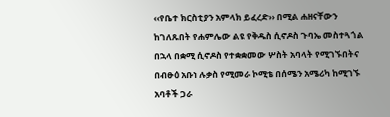‹‹የቤተ ክርስቲያን አምላክ ይፈረድ›› በሚል ሐዘናቸውን ከገለጹበት የሐምሌው ልዩ የቅዱስ ሲኖዶስ ጉባኤ መስተጓጎል በኋላ በቋሚ ሲኖዶስ የተቋቋመው ሦስት አባላት የሚገኙበትና በብፁዕ አቡነ ሉቃስ የሚመራ ኮሚቴ በሰሜን አሜሪካ ከሚገኙ አባቶች ጋራ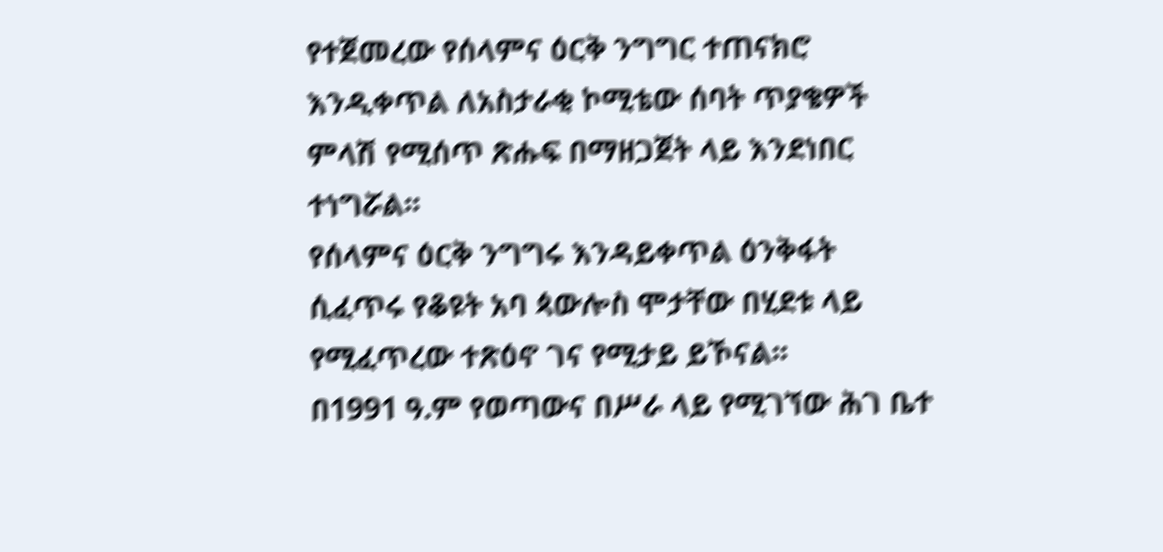የተጀመረው የሰላምና ዕርቅ ንግግር ተጠናክሮ እንዲቀጥል ለአስታራቂ ኮሚቴው ሰባት ጥያቄዎች ምላሽ የሚሰጥ ጽሑፍ በማዘጋጀት ላይ እንደነበር ተነግሯል፡፡
የሰላምና ዕርቅ ንግግሩ እንዳይቀጥል ዕንቅፋት ሲፈጥሩ የቆዩት አባ ጳውሎስ ሞታቸው በሂደቱ ላይ የሚፈጥረው ተጽዕኖ ገና የሚታይ ይኾናል፡፡
በ1991 ዓ.ም የወጣውና በሥራ ላይ የሚገኘው ሕገ ቤተ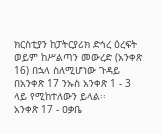ክርስቲያን ከፓትርያሪክ ድኅረ ዕረፍት ወይም ከሥልጣን መውረድ (አንቀጽ 16) በኋላ ስለሚሆነው ጉዳይ በአንቀጽ 17 ንኡስ አንቀጽ 1 - 3 ላይ የሚከተለውን ይላል፡፡
አንቀጽ 17 - ዐቃቤ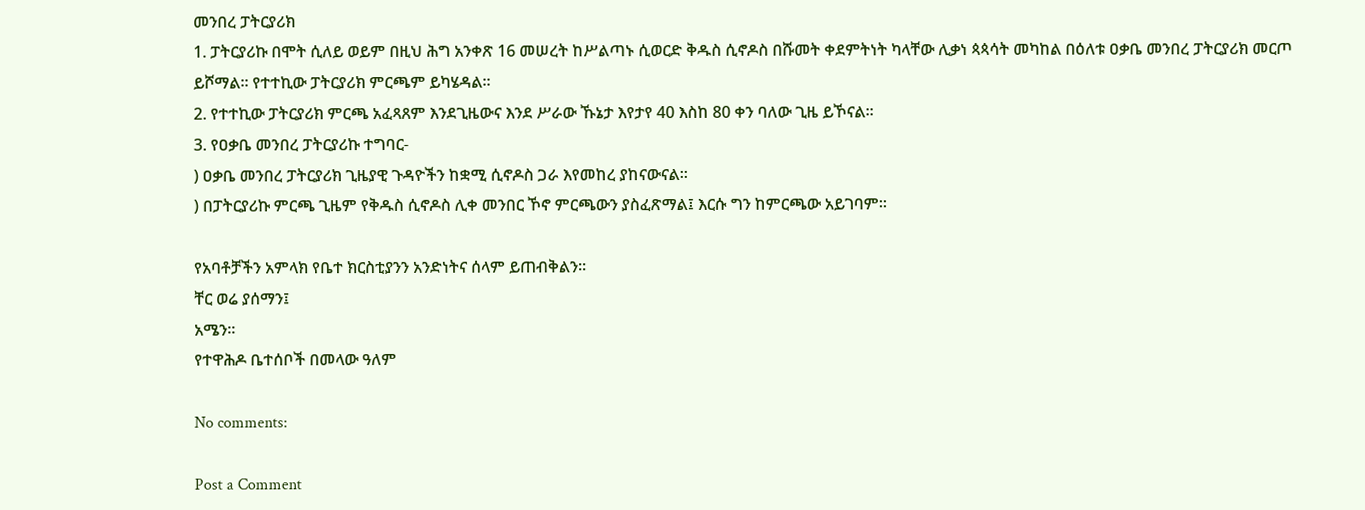መንበረ ፓትርያሪክ
1. ፓትርያሪኩ በሞት ሲለይ ወይም በዚህ ሕግ አንቀጽ 16 መሠረት ከሥልጣኑ ሲወርድ ቅዱስ ሲኖዶስ በሹመት ቀደምትነት ካላቸው ሊቃነ ጳጳሳት መካከል በዕለቱ ዐቃቤ መንበረ ፓትርያሪክ መርጦ ይሾማል፡፡ የተተኪው ፓትርያሪክ ምርጫም ይካሄዳል፡፡
2. የተተኪው ፓትርያሪክ ምርጫ አፈጻጸም እንደጊዜውና እንደ ሥራው ኹኔታ እየታየ 40 እስከ 80 ቀን ባለው ጊዜ ይኾናል፡፡
3. የዐቃቤ መንበረ ፓትርያሪኩ ተግባር-
) ዐቃቤ መንበረ ፓትርያሪክ ጊዜያዊ ጉዳዮችን ከቋሚ ሲኖዶስ ጋራ እየመከረ ያከናውናል፡፡
) በፓትርያሪኩ ምርጫ ጊዜም የቅዱስ ሲኖዶስ ሊቀ መንበር ኾኖ ምርጫውን ያስፈጽማል፤ እርሱ ግን ከምርጫው አይገባም፡፡

የአባቶቻችን አምላክ የቤተ ክርስቲያንን አንድነትና ሰላም ይጠብቅልን፡፡
ቸር ወሬ ያሰማን፤
አሜን፡፡
የተዋሕዶ ቤተሰቦች በመላው ዓለም

No comments:

Post a Comment